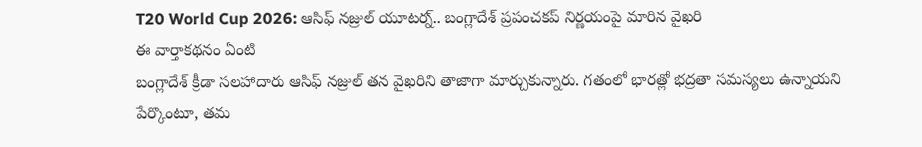T20 World Cup 2026: ఆసిఫ్ నజ్రుల్ యూటర్న్.. బంగ్లాదేశ్ ప్రపంచకప్ నిర్ణయంపై మారిన వైఖరి
ఈ వార్తాకథనం ఏంటి
బంగ్లాదేశ్ క్రీడా సలహాదారు ఆసిఫ్ నజ్రుల్ తన వైఖరిని తాజాగా మార్చుకున్నారు. గతంలో భారత్లో భద్రతా సమస్యలు ఉన్నాయని పేర్కొంటూ, తమ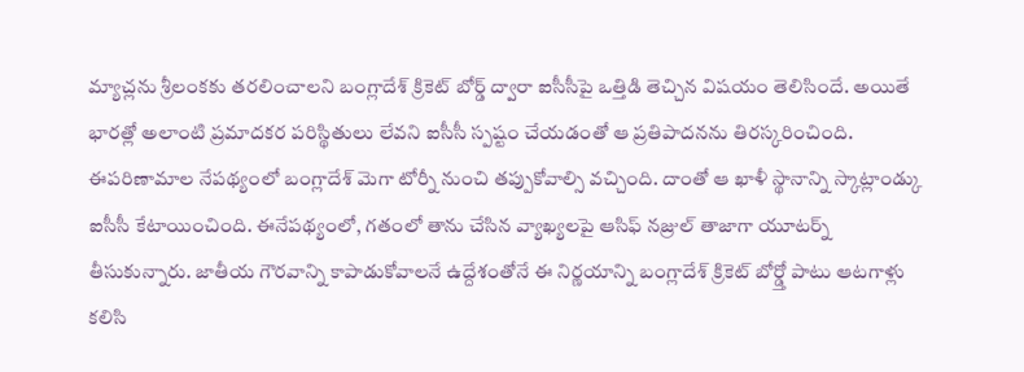మ్యాచ్లను శ్రీలంకకు తరలించాలని బంగ్లాదేశ్ క్రికెట్ బోర్డ్ ద్వారా ఐసీసీపై ఒత్తిడి తెచ్చిన విషయం తెలిసిందే. అయితే భారత్లో అలాంటి ప్రమాదకర పరిస్థితులు లేవని ఐసీసీ స్పష్టం చేయడంతో ఆ ప్రతిపాదనను తిరస్కరించింది. ఈపరిణామాల నేపథ్యంలో బంగ్లాదేశ్ మెగా టోర్నీ నుంచి తప్పుకోవాల్సి వచ్చింది. దాంతో ఆ ఖాళీ స్థానాన్ని స్కాట్లాండ్కు ఐసీసీ కేటాయించింది. ఈనేపథ్యంలో, గతంలో తాను చేసిన వ్యాఖ్యలపై ఆసిఫ్ నజ్రుల్ తాజాగా యూటర్న్ తీసుకున్నారు. జాతీయ గౌరవాన్ని కాపాడుకోవాలనే ఉద్దేశంతోనే ఈ నిర్ణయాన్ని బంగ్లాదేశ్ క్రికెట్ బోర్డ్తో పాటు ఆటగాళ్లు కలిసి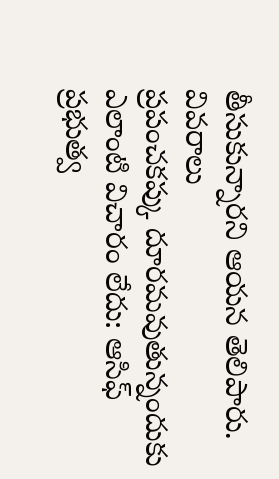తీసుకున్నారని ఆయన తెలిపారు.
వివరాలు
ప్రపంచకప్కు దూరమవుతున్నందుకు ఎలాంటి విచారం లేదు: ఆసిఫ్
ప్రభుత్వ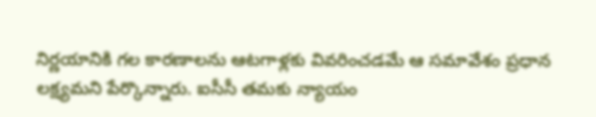నిర్ణయానికి గల కారణాలను ఆటగాళ్లకు వివరించడమే ఆ సమావేశం ప్రధాన లక్ష్యమని పేర్కొన్నారు. ఐసీసీ తమకు న్యాయం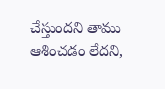చేస్తుందని తాము ఆశించడం లేదని,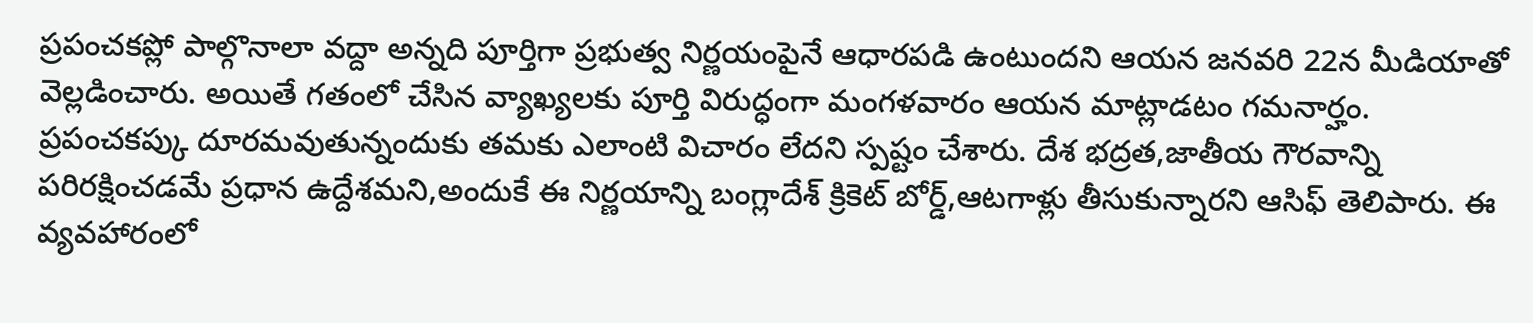ప్రపంచకప్లో పాల్గొనాలా వద్దా అన్నది పూర్తిగా ప్రభుత్వ నిర్ణయంపైనే ఆధారపడి ఉంటుందని ఆయన జనవరి 22న మీడియాతో వెల్లడించారు. అయితే గతంలో చేసిన వ్యాఖ్యలకు పూర్తి విరుద్ధంగా మంగళవారం ఆయన మాట్లాడటం గమనార్హం. ప్రపంచకప్కు దూరమవుతున్నందుకు తమకు ఎలాంటి విచారం లేదని స్పష్టం చేశారు. దేశ భద్రత,జాతీయ గౌరవాన్ని పరిరక్షించడమే ప్రధాన ఉద్దేశమని,అందుకే ఈ నిర్ణయాన్ని బంగ్లాదేశ్ క్రికెట్ బోర్డ్,ఆటగాళ్లు తీసుకున్నారని ఆసిఫ్ తెలిపారు. ఈ వ్యవహారంలో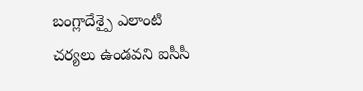బంగ్లాదేశ్పై ఎలాంటి చర్యలు ఉండవని ఐసీసీ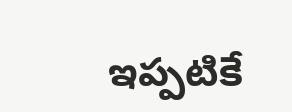ఇప్పటికే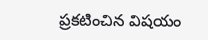ప్రకటించిన విషయం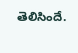తెలిసిందే.